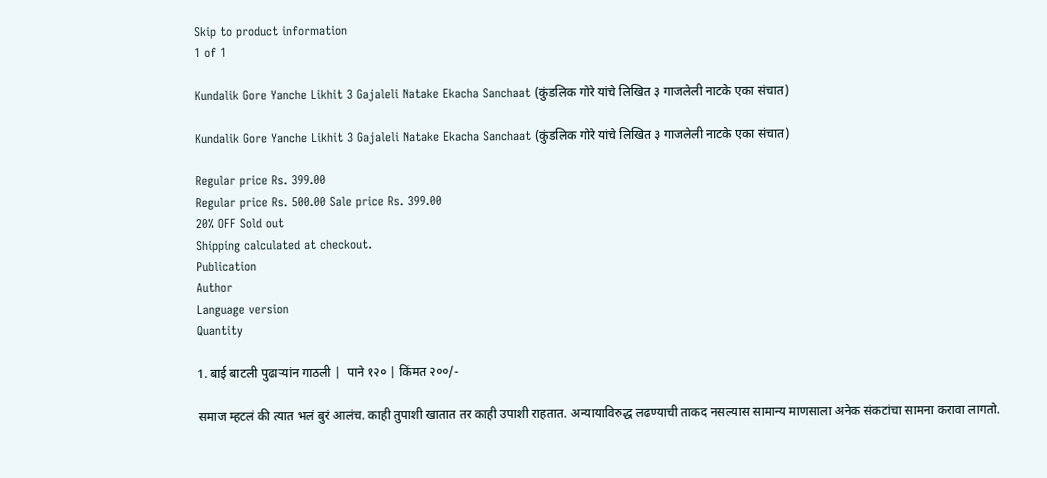Skip to product information
1 of 1

Kundalik Gore Yanche Likhit 3 Gajaleli Natake Ekacha Sanchaat (कुंडलिक गोरे यांचे लिखित ३ गाजलेली नाटके एका संचात)

Kundalik Gore Yanche Likhit 3 Gajaleli Natake Ekacha Sanchaat (कुंडलिक गोरे यांचे लिखित ३ गाजलेली नाटके एका संचात)

Regular price Rs. 399.00
Regular price Rs. 500.00 Sale price Rs. 399.00
20% OFF Sold out
Shipping calculated at checkout.
Publication
Author
Language version
Quantity

1. बाई बाटली पुढाऱ्यांन गाठली |  पाने १२० | किंमत २००/-

समाज म्हटलं की त्यात भलं बुरं आलंच. काही तुपाशी खातात तर काही उपाशी राहतात. अन्यायाविरुद्ध लढण्याची ताकद नसल्यास सामान्य माणसाला अनेक संकटांचा सामना करावा लागतो.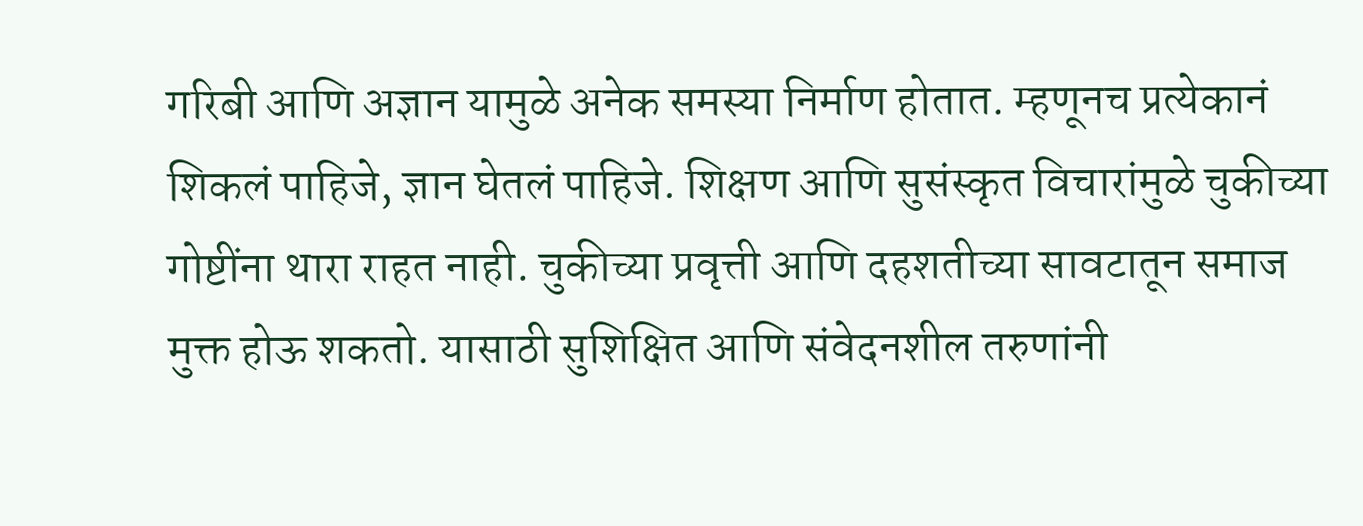गरिबी आणि अज्ञान यामुळे अनेक समस्या निर्माण होतात. म्हणूनच प्रत्येकानं शिकलं पाहिजे, ज्ञान घेतलं पाहिजे. शिक्षण आणि सुसंस्कृत विचारांमुळे चुकीच्या गोष्टींना थारा राहत नाही. चुकीच्या प्रवृत्ती आणि दहशतीच्या सावटातून समाज मुक्त होऊ शकतो. यासाठी सुशिक्षित आणि संवेदनशील तरुणांनी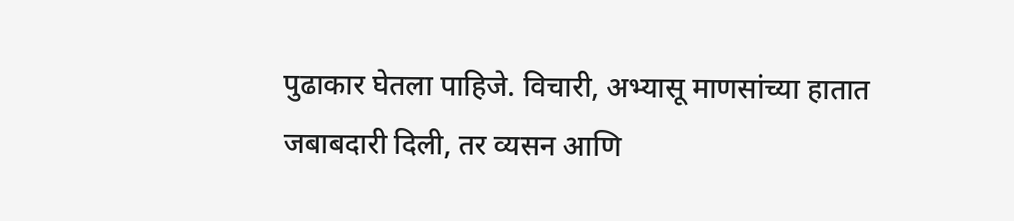पुढाकार घेतला पाहिजे. विचारी, अभ्यासू माणसांच्या हातात जबाबदारी दिली, तर व्यसन आणि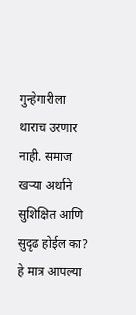गुन्हेगारीला थाराच उरणार नाही. समाज खऱ्या अर्थाने सुशिक्षित आणि सुदृढ होईल का? हे मात्र आपल्या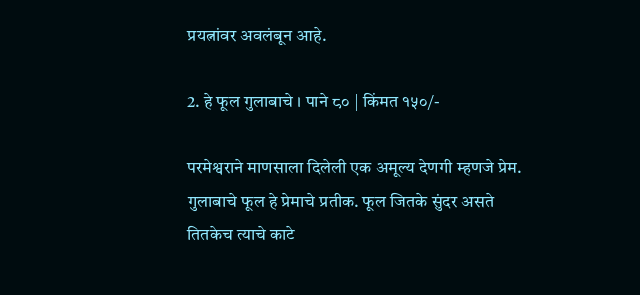प्रयत्नांवर अवलंबून आहे.

2. हे फूल गुलाबाचे । पाने ८० | किंमत १५०/-

परमेश्वराने माणसाला दिलेली एक अमूल्य देणगी म्हणजे प्रेम. गुलाबाचे फूल हे प्रेमाचे प्रतीक. फूल जितके सुंदर असते तितकेच त्याचे काटे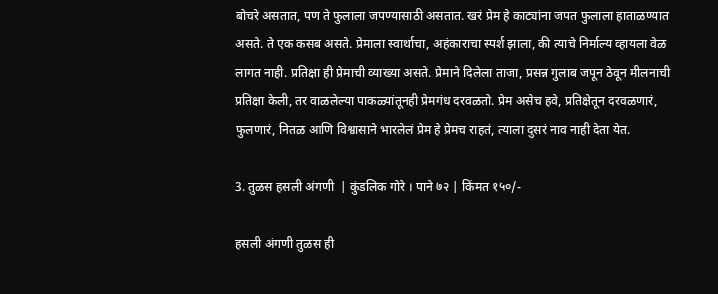बोचरे असतात, पण ते फुलाला जपण्यासाठी असतात. खरं प्रेम हे काट्यांना जपत फुलाला हाताळण्यात असते. ते एक कसब असते. प्रेमाला स्वार्थाचा, अहंकाराचा स्पर्श झाला, की त्याचे निर्माल्य व्हायला वेळ लागत नाही. प्रतिक्षा ही प्रेमाची व्याख्या असते. प्रेमाने दिलेला ताजा, प्रसन्न गुलाब जपून ठेवून मीलनाची प्रतिक्षा केली, तर वाळलेल्या पाकळ्यांतूनही प्रेमगंध दरवळतो. प्रेम असेच हवे, प्रतिक्षेतून दरवळणारं, फुलणारं, नितळ आणि विश्वासाने भारलेलं प्रेम हे प्रेमच राहतं, त्याला दुसरं नाव नाही देता येत.

3. तुळस हसली अंगणी  | कुंडलिक गोरे । पाने ७२ | किंमत १५०/-

हसली अंगणी तुळस ही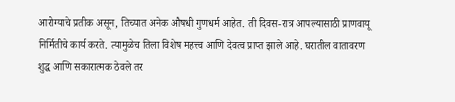आरोग्याचे प्रतीक असून, तिच्यात अनेक औषधी गुणधर्म आहेत. ती दिवस-रात्र आपल्यासाठी प्राणवायू निर्मितीचे कार्य करते. त्यामुळेच तिला विशेष महत्त्व आणि देवत्व प्राप्त झाले आहे. घरातील वातावरण शुद्ध आणि सकारात्मक ठेवले तर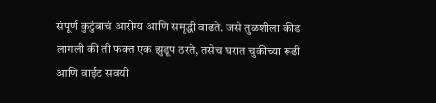संपूर्ण कुटुंबाचं आरोग्य आणि समृद्धी वाढते. जसे तुळशीला कीड लागली की ती फक्त एक झुडूप ठरते, तसेच घरात चुकीच्या रूढी आणि वाईट सवयी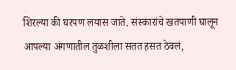शिरल्या की घरपण लयास जाते. संस्कारांचे खतपाणी घालून आपल्या अंगणातील तुळशीला सतत हसत ठेवलं,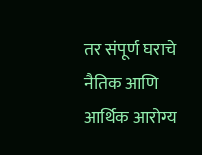तर संपूर्ण घराचे नैतिक आणि आर्थिक आरोग्य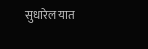सुधारेल यात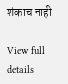शंकाच नाही

View full details